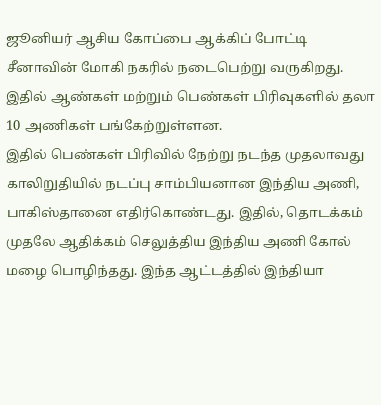ஜூனியர் ஆசிய கோப்பை ஆக்கிப் போட்டி சீனாவின் மோகி நகரில் நடைபெற்று வருகிறது. இதில் ஆண்கள் மற்றும் பெண்கள் பிரிவுகளில் தலா 10 அணிகள் பங்கேற்றுள்ளன.
இதில் பெண்கள் பிரிவில் நேற்று நடந்த முதலாவது காலிறுதியில் நடப்பு சாம்பியனான இந்திய அணி, பாகிஸ்தானை எதிர்கொண்டது. இதில், தொடக்கம் முதலே ஆதிக்கம் செலுத்திய இந்திய அணி கோல் மழை பொழிந்தது. இந்த ஆட்டத்தில் இந்தியா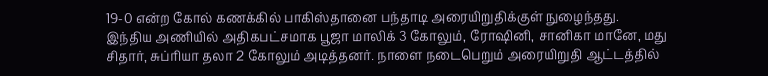19-0 என்ற கோல் கணக்கில் பாகிஸ்தானை பந்தாடி அரையிறுதிக்குள் நுழைந்தது.
இந்திய அணியில் அதிகபட்சமாக பூஜா மாலிக் 3 கோலும், ரோஷினி, சானிகா மானே, மது சிதார், சுப்ரியா தலா 2 கோலும் அடித்தனர். நாளை நடைபெறும் அரையிறுதி ஆட்டத்தில்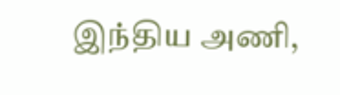இந்திய அணி,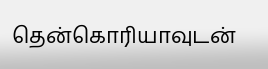தென்கொரியாவுடன்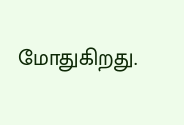மோதுகிறது.